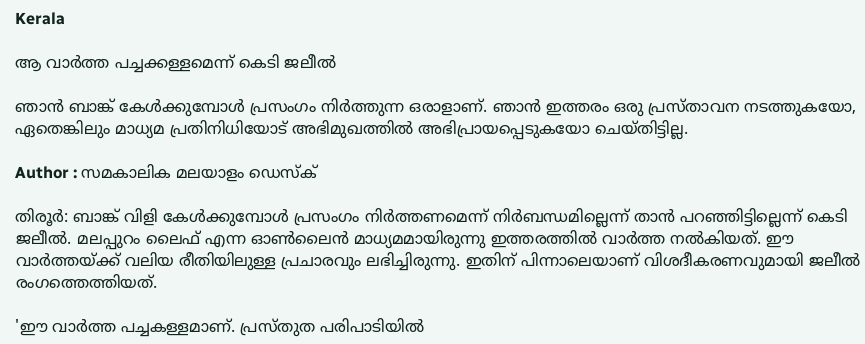Kerala

ആ വാര്‍ത്ത പച്ചക്കള്ളമെന്ന് കെടി ജലീല്‍

ഞാന്‍ ബാങ്ക് കേള്‍ക്കുമ്പോള്‍ പ്രസംഗം നിര്‍ത്തുന്ന ഒരാളാണ്. ഞാന്‍ ഇത്തരം ഒരു പ്രസ്താവന നടത്തുകയോ, ഏതെങ്കിലും മാധ്യമ പ്രതിനിധിയോട് അഭിമുഖത്തില്‍ അഭിപ്രായപ്പെടുകയോ ചെയ്തിട്ടില്ല.

Author : സമകാലിക മലയാളം ഡെസ്ക്

തിരൂര്‍: ബാങ്ക് വിളി കേള്‍ക്കുമ്പോള്‍ പ്രസംഗം നിര്‍ത്തണമെന്ന് നിര്‍ബന്ധമില്ലെന്ന് താന്‍ പറഞ്ഞിട്ടില്ലെന്ന് കെടി ജലീല്‍. മലപ്പുറം ലൈഫ് എന്ന ഓണ്‍ലൈന്‍ മാധ്യമമായിരുന്നു ഇത്തരത്തില്‍ വാര്‍ത്ത നല്‍കിയത്. ഈ വാര്‍ത്തയ്ക്ക് വലിയ രീതിയിലുള്ള പ്രചാരവും ലഭിച്ചിരുന്നു. ഇതിന് പിന്നാലെയാണ് വിശദീകരണവുമായി ജലീല്‍ രംഗത്തെത്തിയത്.

'ഈ വാര്‍ത്ത പച്ചകള്ളമാണ്. പ്രസ്തുത പരിപാടിയില്‍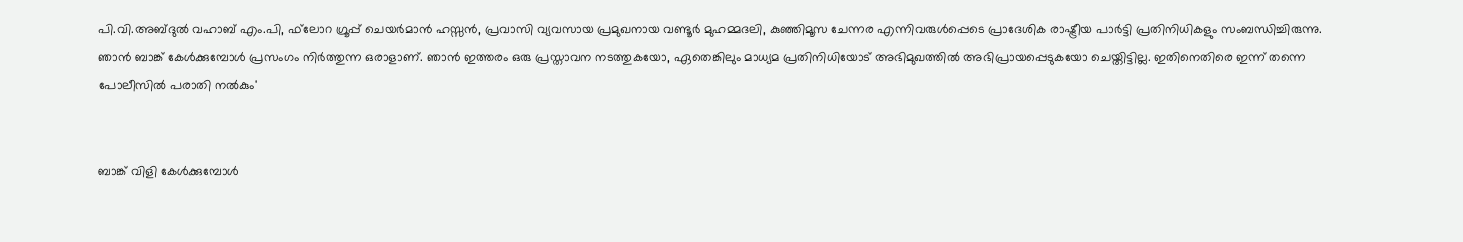പി.വി.അബ്ദുല്‍ വഹാബ് എം.പി, ഫ്‌ലോറ ഗ്രൂപ്പ് ചെയര്‍മാന്‍ ഹസ്സന്‍, പ്രവാസി വ്യവസായ പ്രമുഖനായ വണ്ടൂര്‍ മുഹമ്മദലി, കുഞ്ഞിമൂസ ചേന്നര എന്നിവരുള്‍പ്പെടെ പ്രാദേശിക രാഷ്ട്രീയ പാര്‍ട്ടി പ്രതിനിധികളും സംബന്ധിച്ചിരുന്നു. ഞാന്‍ ബാങ്ക് കേള്‍ക്കുമ്പോള്‍ പ്രസംഗം നിര്‍ത്തുന്ന ഒരാളാണ്. ഞാന്‍ ഇത്തരം ഒരു പ്രസ്താവന നടത്തുകയോ, ഏതെങ്കിലും മാധ്യമ പ്രതിനിധിയോട് അഭിമുഖത്തില്‍ അഭിപ്രായപ്പെടുകയോ ചെയ്തിട്ടില്ല. ഇതിനെതിരെ ഇന്ന് തന്നെ പോലീസില്‍ പരാതി നല്‍കും'


ബാങ്ക് വിളി കേള്‍ക്കുമ്പോള്‍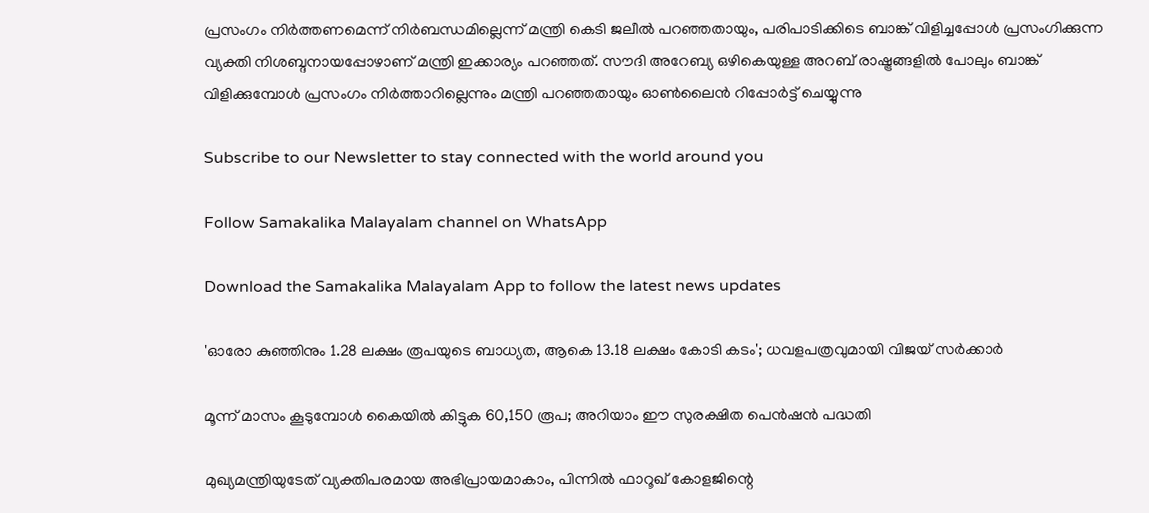പ്രസംഗം നിര്‍ത്തണമെന്ന് നിര്‍ബന്ധമില്ലെന്ന് മന്ത്രി കെടി ജലീല്‍ പറഞ്ഞതായും, പരിപാടിക്കിടെ ബാങ്ക് വിളിച്ചപ്പോള്‍ പ്രസംഗിക്കുന്ന വ്യക്തി നിശബ്ദനായപ്പോഴാണ് മന്ത്രി ഇക്കാര്യം പറഞ്ഞത്. സൗദി അറേബ്യ ഒഴികെയുള്ള അറബ് രാഷ്ട്രങ്ങളില്‍ പോലും ബാങ്ക് വിളിക്കുമ്പോള്‍ പ്രസംഗം നിര്‍ത്താറില്ലെന്നും മന്ത്രി പറഞ്ഞതായും ഓണ്‍ലൈന്‍ റിപ്പോര്‍ട്ട് ചെയ്യുന്നു

Subscribe to our Newsletter to stay connected with the world around you

Follow Samakalika Malayalam channel on WhatsApp

Download the Samakalika Malayalam App to follow the latest news updates

'ഓരോ കുഞ്ഞിനും 1.28 ലക്ഷം രൂപയുടെ ബാധ്യത, ആകെ 13.18 ലക്ഷം കോടി കടം'; ധവളപത്രവുമായി വിജയ്‌ സർക്കാർ

മൂന്ന് മാസം കൂടുമ്പോള്‍ കൈയില്‍ കിട്ടുക 60,150 രൂപ; അറിയാം ഈ സുരക്ഷിത പെന്‍ഷന്‍ പദ്ധതി

മുഖ്യമന്ത്രിയുടേത് വ്യക്തിപരമായ അഭിപ്രായമാകാം, പിന്നിൽ ഫാറൂഖ് കോളജിന്റെ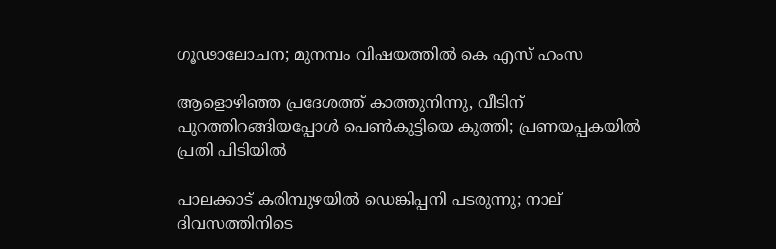ഗൂഢാലോചന; മുനമ്പം വിഷയത്തിൽ കെ എസ് ഹംസ

ആളൊഴിഞ്ഞ പ്രദേശത്ത് കാത്തുനിന്നു, വീടിന് പുറത്തിറങ്ങിയപ്പോള്‍ പെണ്‍കുട്ടിയെ കുത്തി; പ്രണയപ്പകയില്‍ പ്രതി പിടിയില്‍

പാലക്കാട് കരിമ്പുഴയിൽ ഡെങ്കിപ്പനി പടരുന്നു; നാല് ദിവസത്തിനിടെ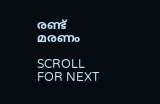രണ്ട് മരണം

SCROLL FOR NEXT